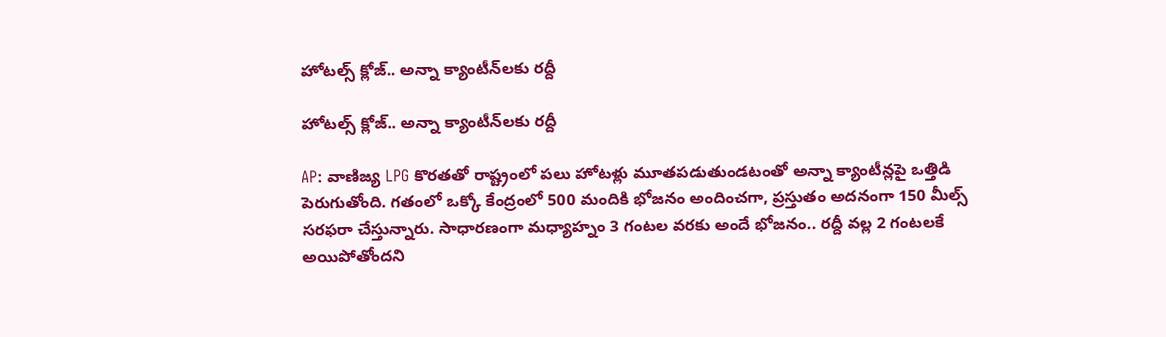హోటల్స్ క్లోజ్.. అన్నా క్యాంటీన్‌లకు రద్దీ

హోటల్స్ క్లోజ్.. అన్నా క్యాంటీన్‌లకు రద్దీ

AP: వాణిజ్య LPG కొరతతో రాష్ట్రంలో పలు హోటళ్లు మూతపడుతుండటంతో అన్నా క్యాంటీన్లపై ఒత్తిడి పెరుగుతోంది. గతంలో ఒక్కో కేంద్రంలో 500 మందికి భోజనం అందించగా, ప్రస్తుతం అదనంగా 150 మీల్స్ సరఫరా చేస్తున్నారు. సాధారణంగా మధ్యాహ్నం 3 గంటల వరకు అందే భోజనం.. రద్దీ వల్ల 2 గంటలకే అయిపోతోందని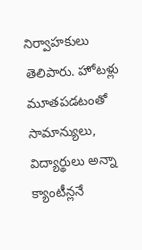నిర్వాహకులు తెలిపారు. హోటళ్లు మూతపడటంతో సామాన్యులు, విద్యార్థులు అన్నా క్యాంటీన్లనే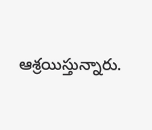ఆశ్రయిస్తున్నారు.